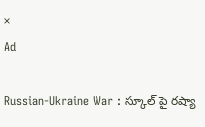×
Ad

Russian-Ukraine War : స్కూల్ పై రష్యా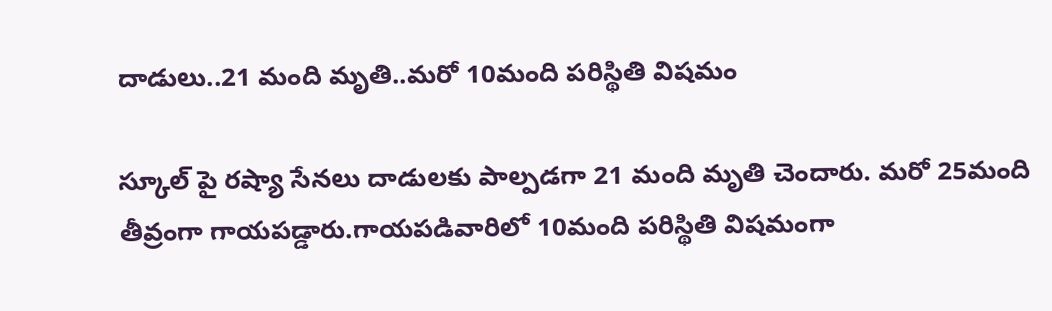దాడులు..21 మంది మృతి..మరో 10మంది పరిస్థితి విషమం

స్కూల్ పై రష్యా సేనలు దాడులకు పాల్పడగా 21 మంది మృతి చెందారు. మరో 25మంది తీవ్రంగా గాయపడ్డారు.గాయపడివారిలో 10మంది పరిస్థితి విషమంగా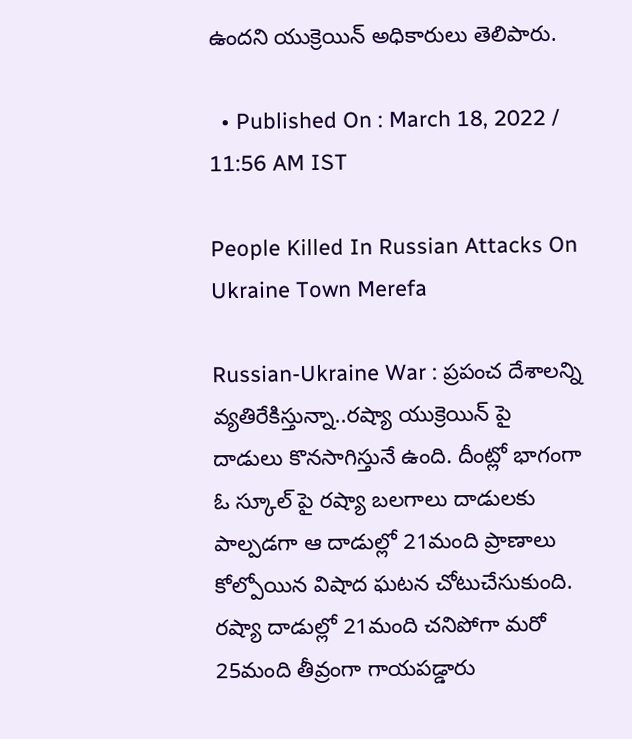ఉందని యుక్రెయిన్ అధికారులు తెలిపారు.

  • Published On : March 18, 2022 / 11:56 AM IST

People Killed In Russian Attacks On Ukraine Town Merefa

Russian-Ukraine War : ప్రపంచ దేశాలన్ని వ్యతిరేకిస్తున్నా..రష్యా యుక్రెయిన్ పై దాడులు కొనసాగిస్తునే ఉంది. దీంట్లో భాగంగా ఓ స్కూల్ పై రష్యా బలగాలు దాడులకు పాల్పడగా ఆ దాడుల్లో 21మంది ప్రాణాలు కోల్పోయిన విషాద ఘటన చోటుచేసుకుంది. రష్యా దాడుల్లో 21మంది చనిపోగా మరో 25మంది తీవ్రంగా గాయపడ్డారు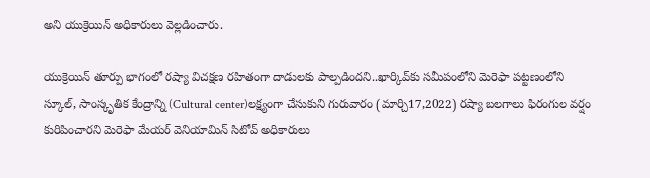అని యుక్రెయిన్ అధికారులు వెల్లడించారు.

యుక్రెయిన్ తూర్పు భాగంలో రష్యా విచక్షణ రహితంగా దాడులకు పాల్పడిందని..ఖార్కివ్‌కు సమీపంలోని మెరెఫా పట్టణంలోని స్కూల్, సాంస్కృతిక కేంద్రాన్ని (Cultural center)లక్ష్యంగా చేసుకుని గురువారం (మార్చి17,2022) రష్యా బలగాలు ఫిరంగుల వర్షం కురిపించారని మెరెఫా మేయర్ వెనియామిన్ సిటోవ్ అధికారులు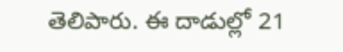తెలిపారు. ఈ దాడుల్లో 21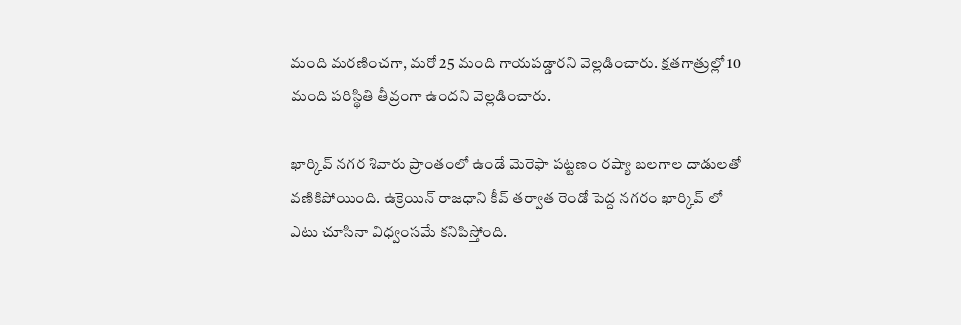మంది మరణించగా, మరో 25 మంది గాయపడ్డారని వెల్లడించారు. క్షతగాత్రుల్లో 10 మంది పరిస్థితి తీవ్రంగా ఉందని వెల్లడించారు.

ఖార్కివ్ నగర శివారు ప్రాంతంలో ఉండే మెరెఫా పట్టణం రష్యా బలగాల దాడులతో వణికిపోయింది. ఉక్రెయిన్ రాజధాని కీవ్ తర్వాత రెండో పెద్ద నగరం ఖార్కివ్ లో ఎటు చూసినా విధ్వంసమే కనిపిస్తోంది.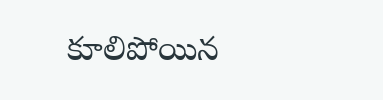కూలిపోయిన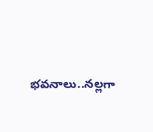భవనాలు..నల్లగా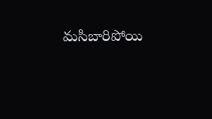మసిబారిపోయి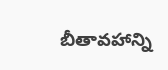బీతావహాన్ని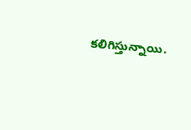కలిగిస్తున్నాయి.